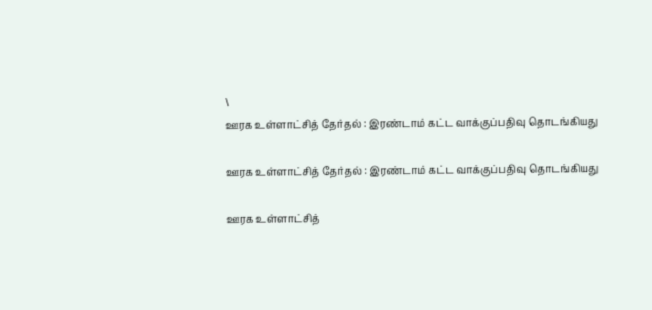\
ஊரக உள்ளாட்சித் தேர்தல் : இரண்டாம் கட்ட வாக்குப்பதிவு தொடங்கியது

ஊரக உள்ளாட்சித் தேர்தல் : இரண்டாம் கட்ட வாக்குப்பதிவு தொடங்கியது

ஊரக உள்ளாட்சித்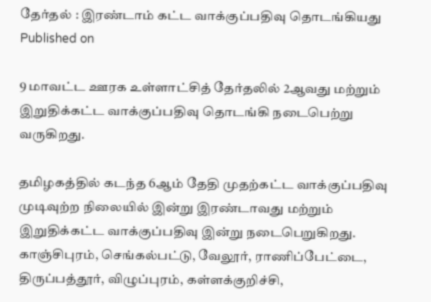தேர்தல் : இரண்டாம் கட்ட வாக்குப்பதிவு தொடங்கியது
Published on

9 மாவட்ட ஊரக உள்ளாட்சித் தேர்தலில் 2ஆவது மற்றும் இறுதிக்கட்ட வாக்குப்பதிவு தொடங்கி நடைபெற்று வருகிறது.

தமிழகத்தில் கடந்த 6ஆம் தேதி முதற்கட்ட வாக்குப்பதிவு முடிவுற்ற நிலையில் இன்று இரண்டாவது மற்றும் இறுதிக்கட்ட வாக்குப்பதிவு இன்று நடைபெறுகிறது. காஞ்சிபுரம், செங்கல்பட்டு, வேலூர், ராணிப்பேட்டை, திருப்பத்தூர், விழுப்புரம், கள்ளக்குறிச்சி,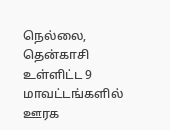நெல்லை, தென்காசி உள்ளிட்ட 9 மாவட்டங்களில் ஊரக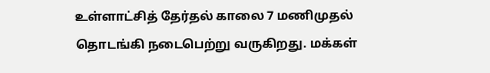உள்ளாட்சித் தேர்தல் காலை 7 மணிமுதல் தொடங்கி நடைபெற்று வருகிறது. மக்கள்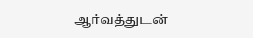ஆர்வத்துடன்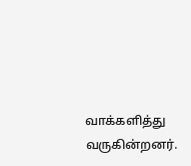வாக்களித்து வருகின்றனர்.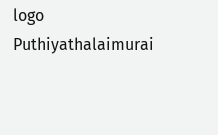logo
Puthiyathalaimurai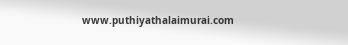www.puthiyathalaimurai.com